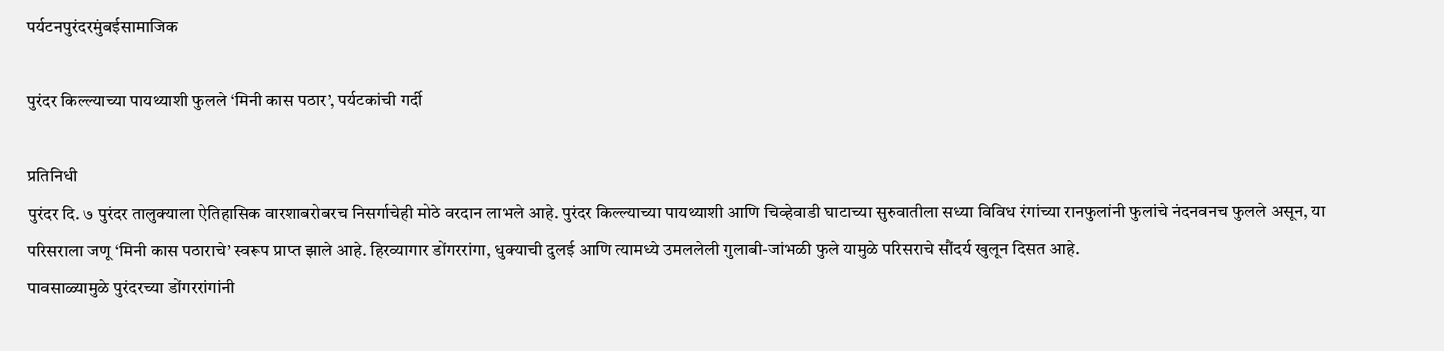पर्यटनपुरंदरमुंबईसामाजिक

पुरंदर किल्ल्याच्या पायथ्याशी फुलले ‘मिनी कास पठार’, पर्यटकांची गर्दी

प्रतिनिधी
पुरंदर दि. ७ पुरंदर तालुक्याला ऐतिहासिक वारशाबरोबरच निसर्गाचेही मोठे वरदान लाभले आहे. पुरंदर किल्ल्याच्या पायथ्याशी आणि चिव्हेवाडी घाटाच्या सुरुवातीला सध्या विविध रंगांच्या रानफुलांनी फुलांचे नंदनवनच फुलले असून, या परिसराला जणू ‘मिनी कास पठाराचे’ स्वरूप प्राप्त झाले आहे. हिरव्यागार डोंगररांगा, धुक्याची दुलई आणि त्यामध्ये उमललेली गुलाबी-जांभळी फुले यामुळे परिसराचे सौंदर्य खुलून दिसत आहे.
पावसाळ्यामुळे पुरंदरच्या डोंगररांगांनी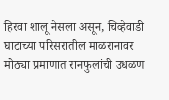हिरवा शालू नेसला असून, चिव्हेवाडी घाटाच्या परिसरातील माळरानावर मोठ्या प्रमाणात रानफुलांची उधळण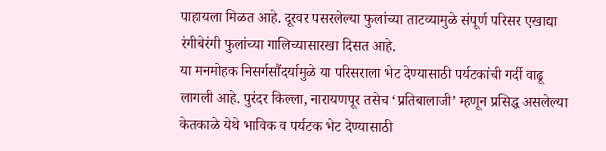पाहायला मिळत आहे. दूरवर पसरलेल्या फुलांच्या ताटव्यामुळे संपूर्ण परिसर एखाद्या रंगीबेरंगी फुलांच्या गालिच्यासारखा दिसत आहे.
या मनमोहक निसर्गसौंदर्यामुळे या परिसराला भेट देण्यासाठी पर्यटकांची गर्दी वाढू लागली आहे. पुरंदर किल्ला, नारायणपूर तसेच ‘प्रतिबालाजी’ म्हणून प्रसिद्ध असलेल्या केतकाळे येथे भाविक व पर्यटक भेट देण्यासाठी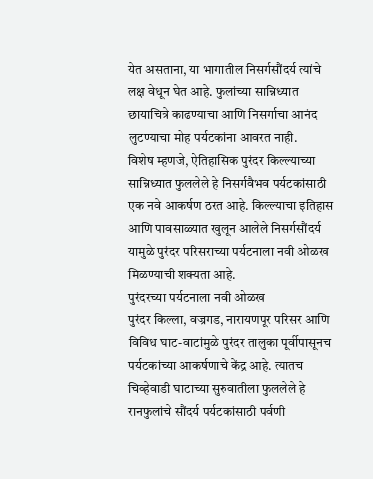येत असताना, या भागातील निसर्गसौंदर्य त्यांचे लक्ष वेधून घेत आहे. फुलांच्या सान्निध्यात छायाचित्रे काढण्याचा आणि निसर्गाचा आनंद लुटण्याचा मोह पर्यटकांना आवरत नाही.
विशेष म्हणजे, ऐतिहासिक पुरंदर किल्ल्याच्या सान्निध्यात फुललेले हे निसर्गवैभव पर्यटकांसाठी एक नवे आकर्षण ठरत आहे. किल्ल्याचा इतिहास आणि पावसाळ्यात खुलून आलेले निसर्गसौंदर्य यामुळे पुरंदर परिसराच्या पर्यटनाला नवी ओळख मिळण्याची शक्यता आहे.
पुरंदरच्या पर्यटनाला नवी ओळख
पुरंदर किल्ला, वज्रगड, नारायणपूर परिसर आणि विविध घाट-वाटांमुळे पुरंदर तालुका पूर्वीपासूनच पर्यटकांच्या आकर्षणाचे केंद्र आहे. त्यातच चिव्हेवाडी घाटाच्या सुरुवातीला फुललेले हे रानफुलांचे सौंदर्य पर्यटकांसाठी पर्वणी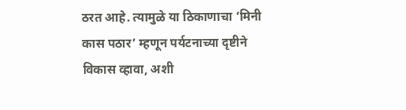ठरत आहे. त्यामुळे या ठिकाणाचा ‘मिनी कास पठार’ म्हणून पर्यटनाच्या दृष्टीने विकास व्हावा, अशी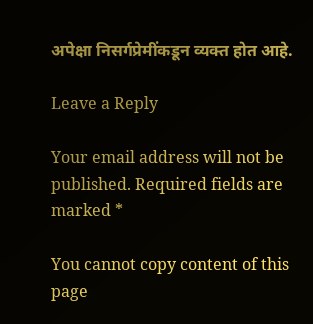अपेक्षा निसर्गप्रेमींकडून व्यक्त होत आहे.

Leave a Reply

Your email address will not be published. Required fields are marked *

You cannot copy content of this page